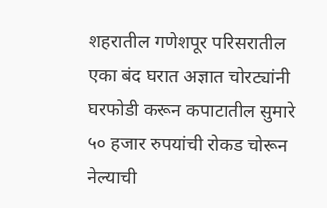शहरातील गणेशपूर परिसरातील एका बंद घरात अज्ञात चोरट्यांनी घरफोडी करून कपाटातील सुमारे ५० हजार रुपयांची रोकड चोरून नेल्याची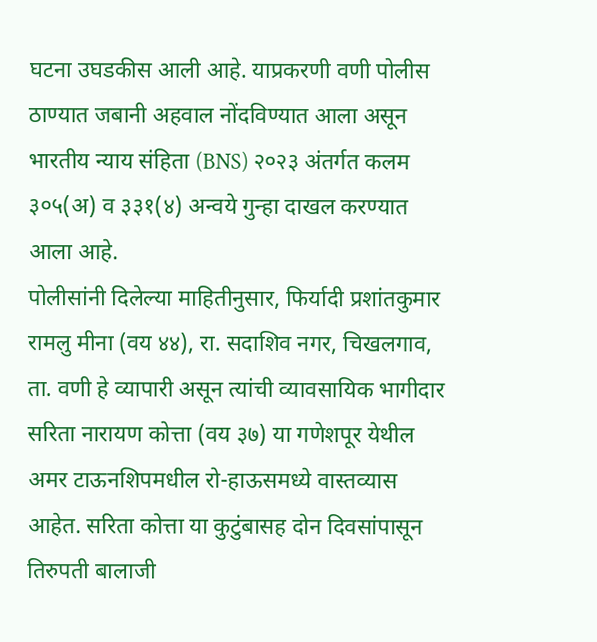घटना उघडकीस आली आहे. याप्रकरणी वणी पोलीस ठाण्यात जबानी अहवाल नोंदविण्यात आला असून भारतीय न्याय संहिता (BNS) २०२३ अंतर्गत कलम ३०५(अ) व ३३१(४) अन्वये गुन्हा दाखल करण्यात आला आहे.
पोलीसांनी दिलेल्या माहितीनुसार, फिर्यादी प्रशांतकुमार रामलु मीना (वय ४४), रा. सदाशिव नगर, चिखलगाव, ता. वणी हे व्यापारी असून त्यांची व्यावसायिक भागीदार सरिता नारायण कोत्ता (वय ३७) या गणेशपूर येथील अमर टाऊनशिपमधील रो-हाऊसमध्ये वास्तव्यास आहेत. सरिता कोत्ता या कुटुंबासह दोन दिवसांपासून तिरुपती बालाजी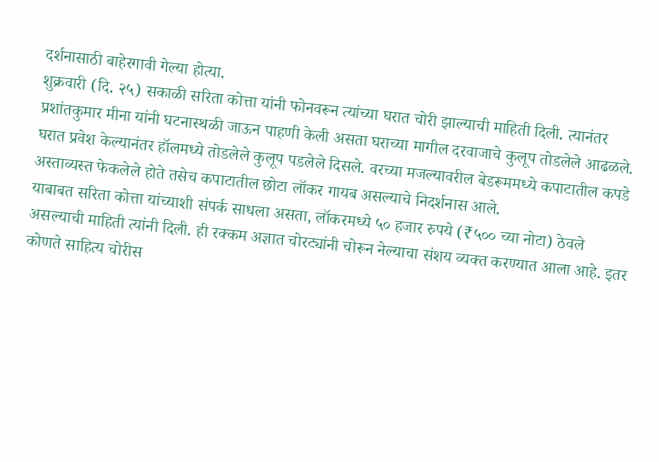दर्शनासाठी बाहेरगावी गेल्या होत्या.
शुक्रवारी (दि. २५) सकाळी सरिता कोत्ता यांनी फोनवरून त्यांच्या घरात चोरी झाल्याची माहिती दिली. त्यानंतर प्रशांतकुमार मीना यांनी घटनास्थळी जाऊन पाहणी केली असता घराच्या मागील दरवाजाचे कुलूप तोडलेले आढळले. घरात प्रवेश केल्यानंतर हॉलमध्ये तोडलेले कुलूप पडलेले दिसले. वरच्या मजल्यावरील बेडरूममध्ये कपाटातील कपडे अस्ताव्यस्त फेकलेले होते तसेच कपाटातील छोटा लॉकर गायब असल्याचे निदर्शनास आले.
याबाबत सरिता कोत्ता यांच्याशी संपर्क साधला असता, लॉकरमध्ये ५० हजार रुपये (₹५०० च्या नोटा) ठेवले असल्याची माहिती त्यांनी दिली. ही रक्कम अज्ञात चोरट्यांनी चोरून नेल्याचा संशय व्यक्त करण्यात आला आहे. इतर कोणते साहित्य चोरीस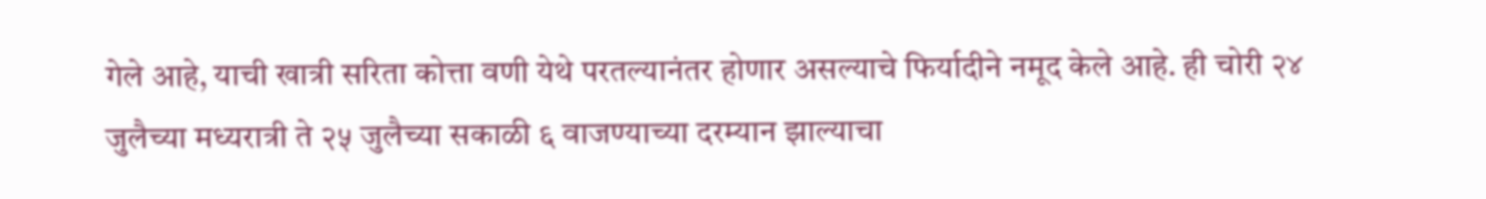गेले आहे, याची खात्री सरिता कोत्ता वणी येथे परतल्यानंतर होणार असल्याचे फिर्यादीने नमूद केले आहे. ही चोरी २४ जुलैच्या मध्यरात्री ते २५ जुलैच्या सकाळी ६ वाजण्याच्या दरम्यान झाल्याचा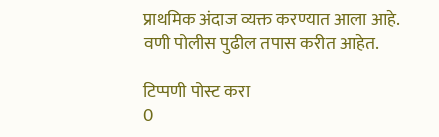प्राथमिक अंदाज व्यक्त करण्यात आला आहे. वणी पोलीस पुढील तपास करीत आहेत.

टिप्पणी पोस्ट करा
0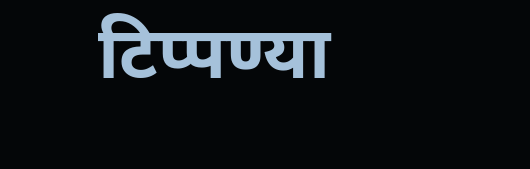टिप्पण्या